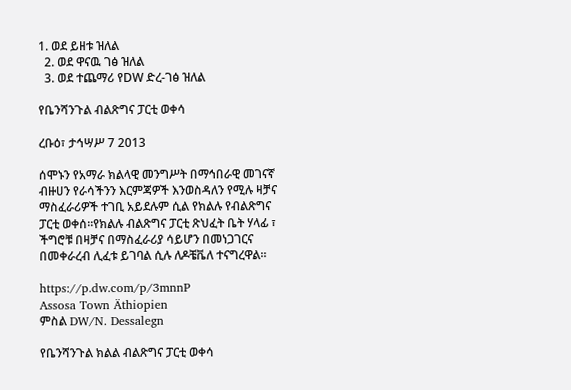1. ወደ ይዘቱ ዝለል
  2. ወደ ዋናዉ ገፅ ዝለል
  3. ወደ ተጨማሪ የDW ድረ-ገፅ ዝለል

የቤንሻንጉል ብልጽግና ፓርቲ ወቀሳ

ረቡዕ፣ ታኅሣሥ 7 2013

ሰሞኑን የአማራ ክልላዊ መንግሥት በማኅበራዊ መገናኛ ብዙሀን የራሳችንን እርምጃዎች እንወስዳለን የሚሉ ዛቻና ማስፈራሪዎች ተገቢ አይደሉም ሲል የክልሉ የብልጽግና ፓርቲ ወቀሰ።የክልሉ ብልጽግና ፓርቲ ጽህፈት ቤት ሃላፊ ፣ ችግሮቹ በዛቻና በማስፈራሪያ ሳይሆን በመነጋገርና በመቀራረብ ሊፈቱ ይገባል ሲሉ ለዶቼቬለ ተናግረዋል።

https://p.dw.com/p/3mnnP
Assosa Town Äthiopien
ምስል DW/N. Dessalegn

የቤንሻንጉል ክልል ብልጽግና ፓርቲ ወቀሳ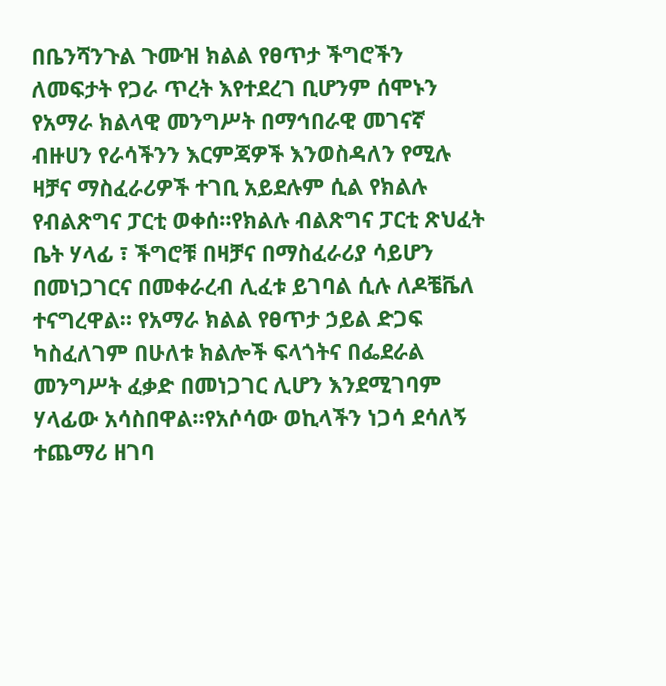በቤንሻንጉል ጉሙዝ ክልል የፀጥታ ችግሮችን ለመፍታት የጋራ ጥረት እየተደረገ ቢሆንም ሰሞኑን የአማራ ክልላዊ መንግሥት በማኅበራዊ መገናኛ ብዙሀን የራሳችንን እርምጃዎች እንወስዳለን የሚሉ ዛቻና ማስፈራሪዎች ተገቢ አይደሉም ሲል የክልሉ የብልጽግና ፓርቲ ወቀሰ።የክልሉ ብልጽግና ፓርቲ ጽህፈት ቤት ሃላፊ ፣ ችግሮቹ በዛቻና በማስፈራሪያ ሳይሆን በመነጋገርና በመቀራረብ ሊፈቱ ይገባል ሲሉ ለዶቼቬለ ተናግረዋል። የአማራ ክልል የፀጥታ ኃይል ድጋፍ ካስፈለገም በሁለቱ ክልሎች ፍላጎትና በፌደራል መንግሥት ፈቃድ በመነጋገር ሊሆን እንደሚገባም ሃላፊው አሳስበዋል።የአሶሳው ወኪላችን ነጋሳ ደሳለኝ ተጨማሪ ዘገባ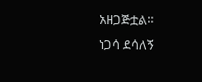አዘጋጅቷል።
ነጋሳ ደሳለኝ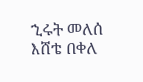ኂሩት መለሰ
እሸቴ በቀለ